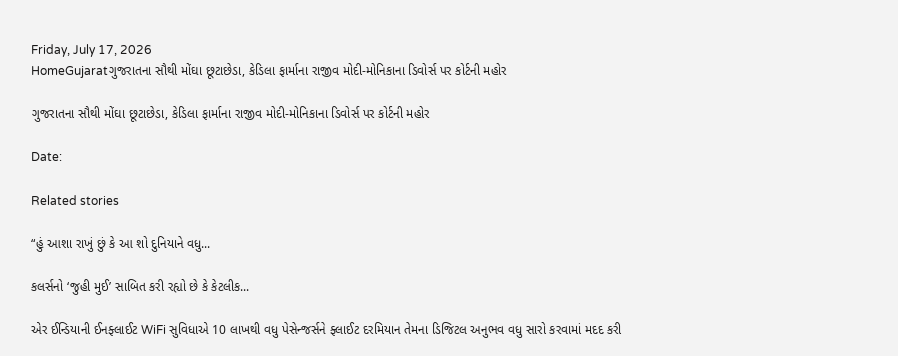Friday, July 17, 2026
HomeGujaratગુજરાતના સૌથી મોંઘા છૂટાછેડા, કેડિલા ફાર્માના રાજીવ મોદી-મોનિકાના ડિવોર્સ પર કોર્ટની મહોર

ગુજરાતના સૌથી મોંઘા છૂટાછેડા, કેડિલા ફાર્માના રાજીવ મોદી-મોનિકાના ડિવોર્સ પર કોર્ટની મહોર

Date:

Related stories

“હું આશા રાખું છું કે આ શો દુનિયાને વધુ...

કલર્સનો ‘જુહી મુઈ’ સાબિત કરી રહ્યો છે કે કેટલીક...

એર ઈન્ડિયાની ઈનફ્લાઈટ WiFi સુવિધાએ 10 લાખથી વધુ પેસેન્જર્સને ફ્લાઈટ દરમિયાન તેમના ડિજિટલ અનુભવ વધુ સારો કરવામાં મદદ કરી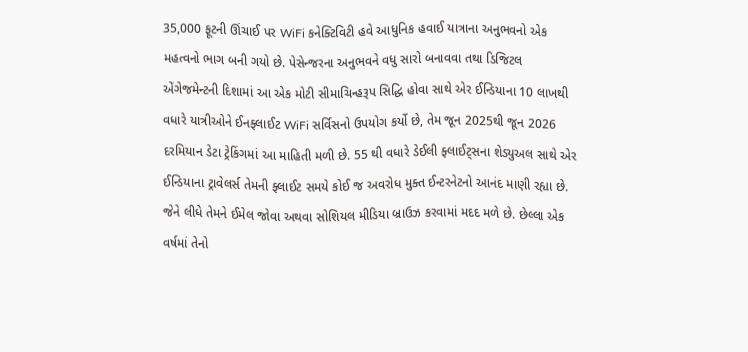35,000 ફૂટની ઊંચાઈ પર WiFi કનેક્ટિવિટી હવે આધુનિક હવાઈ યાત્રાના અનુભવનો એક મહત્વનો ભાગ બની ગયો છે. પેસેન્જરના અનુભવને વધુ સારો બનાવવા તથા ડિજિટલ એંગેજમેન્ટની દિશામાં આ એક મોટી સીમાચિન્હરૂપ સિદ્ધિ હોવા સાથે એર ઈન્ડિયાના 10 લાખથી વધારે યાત્રીઓને ઈનફ્લાઈટ WiFi સર્વિસનો ઉપયોગ કર્યો છે, તેમ જૂન 2025થી જૂન 2026 દરમિયાન ડેટા ટ્રેકિંગમાં આ માહિતી મળી છે. 55 થી વધારે ડેઈલી ફ્લાઈટ્સના શેડ્યુઅલ સાથે એર ઈન્ડિયાના ટ્રાવેલર્સ તેમની ફ્લાઈટ સમયે કોઈ જ અવરોધ મુક્ત ઈન્ટરનેટનો આનંદ માણી રહ્યા છે. જેને લીધે તેમને ઈમેલ જોવા અથવા સોશિયલ મીડિયા બ્રાઉઝ કરવામાં મદદ મળે છે. છેલ્લા એક વર્ષમાં તેનો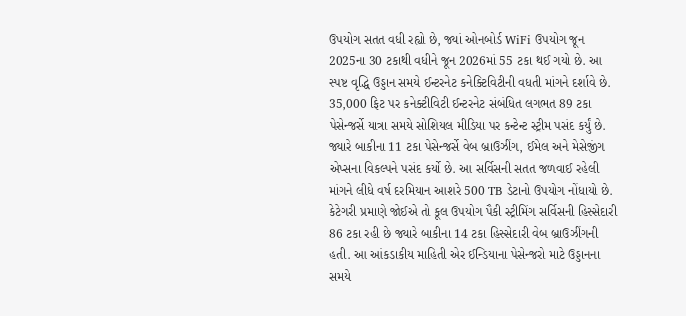ઉપયોગ સતત વધી રહ્યો છે, જ્યાં ઓનબોર્ડ WiFi ઉપયોગ જૂન 2025ના 30 ટકાથી વધીને જૂન 2026માં 55 ટકા થઈ ગયો છે. આ સ્પષ્ટ વૃદ્ધિ ઉડ્ડાન સમયે ઈન્ટરનેટ કનેક્ટિવિટીની વધતી માંગને દર્શાવે છે. 35,000 ફિટ પર કનેક્ટીવિટી ઈન્ટરનેટ સંબંધિત લગભત 89 ટકા પેસેન્જર્સે યાત્રા સમયે સોશિયલ મીડિયા પર કન્ટેન્ટ સ્ટ્રીમ પસંદ કર્યું છે. જ્યારે બાકીના 11 ટકા પેસેન્જર્સે વેબ બ્રાઉઝીંગ, ઈમેલ અને મેસેજીંગ એપ્સના વિકલ્પને પસંદ કર્યો છે. આ સર્વિસની સતત જળવાઈ રહેલી માંગને લીધે વર્ષ દરમિયાન આશરે 500 TB ડેટાનો ઉપયોગ નોંધાયો છે. કેટેગરી પ્રમાણે જોઈએ તો કૂલ ઉપયોગ પૈકી સ્ટ્રીમિંગ સર્વિસની હિસ્સેદારી 86 ટકા રહી છે જ્યારે બાકીના 14 ટકા હિસ્સેદારી વેબ બ્રાઉઝીંગની હતી. આ આંકડાકીય માહિતી એર ઈન્ડિયાના પેસેન્જરો માટે ઉડ્ડાનના સમયે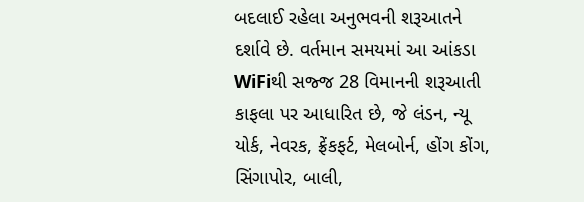બદલાઈ રહેલા અનુભવની શરૂઆતને દર્શાવે છે. વર્તમાન સમયમાં આ આંકડા WiFiથી સજ્જ 28 વિમાનની શરૂઆતી કાફલા પર આધારિત છે, જે લંડન, ન્યૂ યોર્ક, નેવરક, ફ્રેંકફર્ટ, મેલબોર્ન, હોંગ કોંગ, સિંગાપોર, બાલી,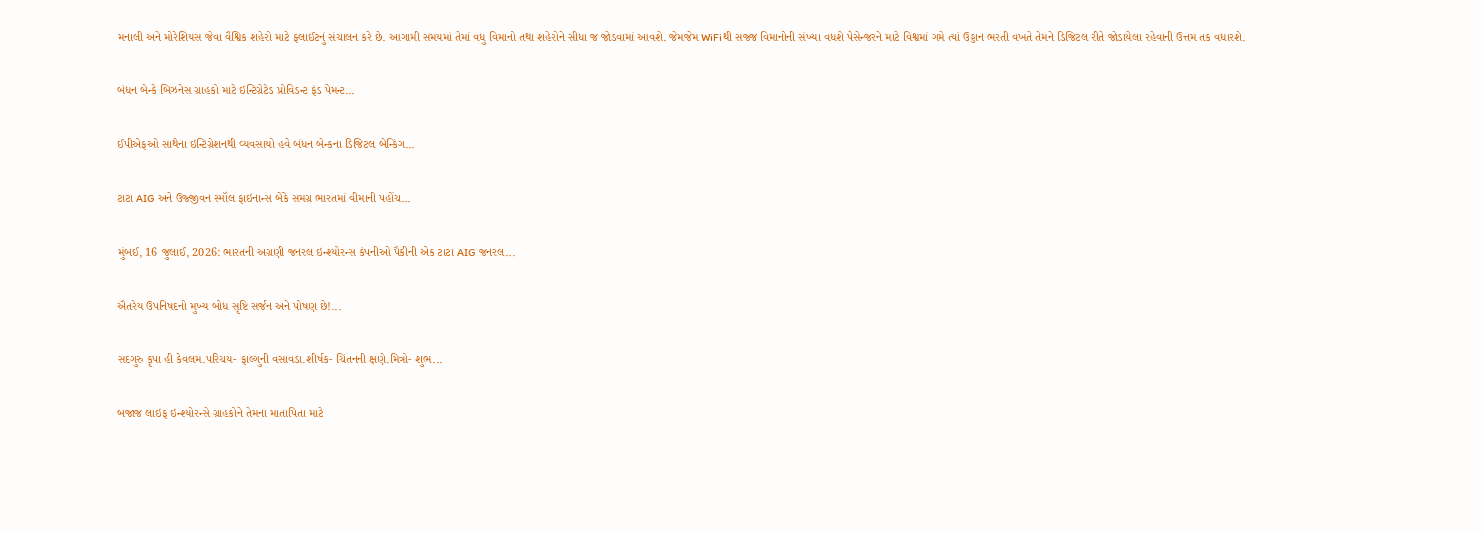મનાલી અને મોરેશિયસ જેવા વૈશ્વિક શહેરો માટે ફ્લાઈટનું સંચાલન કરે છે. આગામી સમયમાં તેમાં વધુ વિમાનો તથા શહેરોને સીધા જ જોડવામાં આવશે. જેમજેમ WiFiથી સજ્જ વિમાનોની સંખ્યા વધશે પેસેન્જરને માટે વિશ્વમાં ગમે ત્યાં ઉડ્ડાન ભરતી વખતે તેમને ડિજિટલ રીતે જોડાયેલા રહેવાની ઉત્તમ તક વધારશે.

બંધન બેન્કે બિઝનેસ ગ્રાહકો માટે ઇન્ટિગ્રેટેડ પ્રોવિડન્ટ ફંડ પેમન્ટ...

ઈપીએફઓ સાથેના ઇન્ટિગ્રેશનથી વ્યવસાયો હવે બંધન બેન્કના ડિજિટલ બેન્કિંગ...

ટાટા AIG અને ઉજ્જીવન સ્મૉલ ફાઇનાન્સ બેંકે સમગ્ર ભારતમાં વીમાની પહોંચ...

મુંબઈ, 16 જુલાઈ, 2026: ભારતની અગ્રણી જનરલ ઇન્શ્યોરન્સ કંપનીઓ પૈકીની એક ટાટા AIG જનરલ...

ઐતરેય ઉપનિષદનો મુખ્ય બોધ સૃષ્ટિ સર્જન અને પોષણ છે!...

સદગુરુ કૃપા હી કેવલમ.પરિચય- ફાલ્ગુની વસાવડા.શીર્ષક- ચિંતનની ક્ષણે.મિત્રો- શુભ...

બજાજ લાઇફ ઇન્શ્યોરન્સે ગ્રાહકોને તેમના માતાપિતા માટે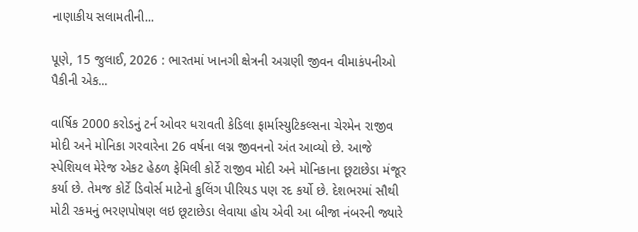નાણાકીય સલામતીની...

પૂણે, 15 જુલાઈ, 2026 : ભારતમાં ખાનગી ક્ષેત્રની અગ્રણી જીવન વીમાકંપનીઓ પૈકીની એક...

વાર્ષિક 2000 કરોડનું ટર્ન ઓવર ધરાવતી કેડિલા ફાર્માસ્યુટિકલ્સના ચેરમેન રાજીવ મોદી અને મોનિકા ગરવારેના 26 વર્ષના લગ્ન જીવનનો અંત આવ્યો છે. આજે સ્પેશિયલ મેરેજ એકટ હેઠળ ફેમિલી કોર્ટે રાજીવ મોદી અને મોનિકાના છૂટાછેડા મંજૂર કર્યા છે. તેમજ કોર્ટે ડિવોર્સ માટેનો કુલિંગ પીરિયડ પણ રદ કર્યો છે. દેશભરમાં સૌથી મોટી રકમનું ભરણપોષણ લઇ છૂટાછેડા લેવાયા હોય એવી આ બીજા નંબરની જ્યારે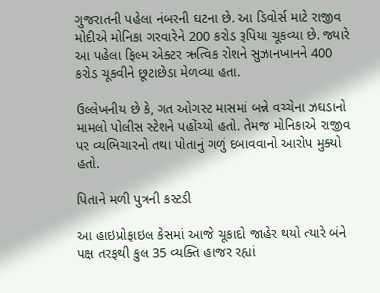ગુજરાતની પહેલા નંબરની ઘટના છે. આ ડિવોર્સ માટે રાજીવ મોદીએ મોનિકા ગરવારેને 200 કરોડ રૂપિયા ચૂકવ્યા છે. જ્યારે આ પહેલા ફિલ્મ એક્ટર ઋત્વિક રોશને સુઝાનખાનને 400 કરોડ ચૂકવીને છૂટાછેડા મેળવ્યા હતા.

ઉલ્લેખનીય છે કે, ગત ઓગસ્ટ માસમાં બન્ને વચ્ચેના ઝઘડાનો મામલો પોલીસ સ્ટેશને પહોંચ્યો હતો. તેમજ મોનિકાએ રાજીવ પર વ્યભિચારનો તથા પોતાનું ગળું દબાવવાનો આરોપ મુક્યો હતો.

પિતાને મળી પુત્રની કસ્ટડી

આ હાઇપ્રોફાઇલ કેસમાં આજે ચૂકાદો જાહેર થયો ત્યારે બંને પક્ષ તરફથી કુલ 35 વ્યક્તિ હાજર રહ્યાં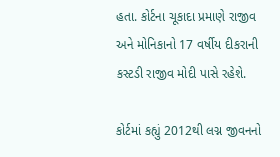હતા. કોર્ટના ચૂકાદા પ્રમાણે રાજીવ અને મોનિકાનો 17 વર્ષીય દીકરાની કસ્ટડી રાજીવ મોદી પાસે રહેશે.

કોર્ટમાં કહ્યું 2012થી લગ્ન જીવનનો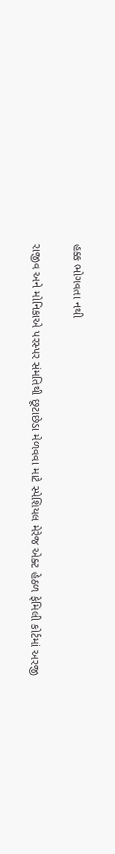હક્ક ભોગવતા નથી

રાજીવ અને મોનિકાએ પરસ્પર સંમતિથી છૂટાછેડા મેળવવા માટે સ્પેશિયલ મેરેજ એક્ટ હેઠળ ફેમિલી કોર્ટમાં અરજી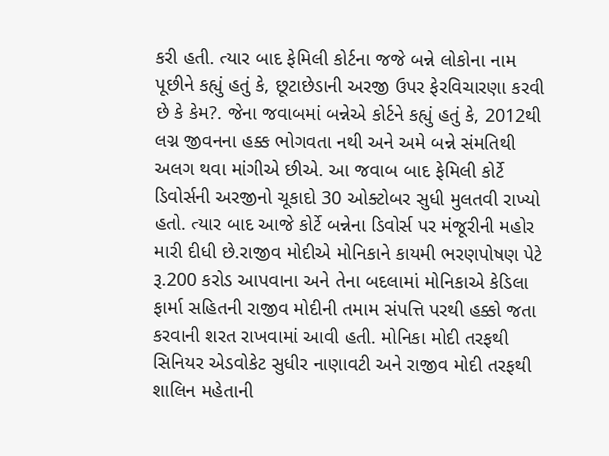કરી હતી. ત્યાર બાદ ફેમિલી કોર્ટના જજે બન્ને લોકોના નામ પૂછીને કહ્યું હતું કે, છૂટાછેડાની અરજી ઉપર ફેરવિચારણા કરવી છે કે કેમ?. જેના જવાબમાં બન્નેએ કોર્ટને કહ્યું હતું કે, 2012થી લગ્ન જીવનના હક્ક ભોગવતા નથી અને અમે બન્ને સંમતિથી અલગ થવા માંગીએ છીએ. આ જવાબ બાદ ફેમિલી કોર્ટે ડિવોર્સની અરજીનો ચૂકાદો 30 ઓક્ટોબર સુધી મુલતવી રાખ્યો હતો. ત્યાર બાદ આજે કોર્ટે બન્નેના ડિવોર્સ પર મંજૂરીની મહોર મારી દીધી છે.રાજીવ મોદીએ મોનિકાને કાયમી ભરણપોષણ પેટે રૂ.200 કરોડ આપવાના અને તેના બદલામાં મોનિકાએ કેડિલા ફાર્મા સહિતની રાજીવ મોદીની તમામ સંપત્તિ પરથી હક્કો જતા કરવાની શરત રાખવામાં આવી હતી. મોનિકા મોદી તરફથી સિનિયર એડવોકેટ સુધીર નાણાવટી અને રાજીવ મોદી તરફથી શાલિન મહેતાની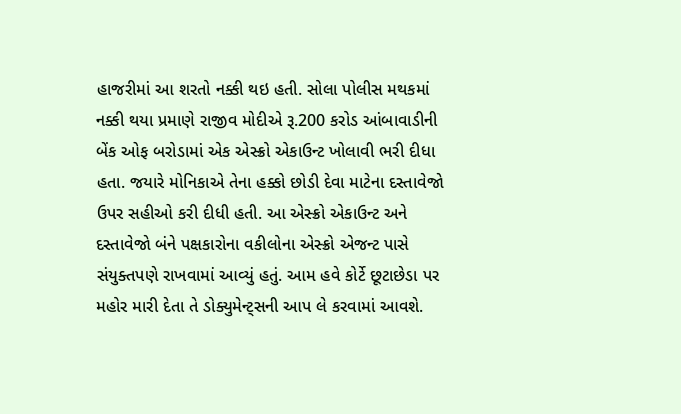હાજરીમાં આ શરતો નક્કી થઇ હતી. સોલા પોલીસ મથકમાં નક્કી થયા પ્રમાણે રાજીવ મોદીએ રૂ.200 કરોડ આંબાવાડીની બેંક ઓફ બરોડામાં એક એસ્ક્રો એકાઉન્ટ ખોલાવી ભરી દીધા હતા. જયારે મોનિકાએ તેના હક્કો છોડી દેવા માટેના દસ્તાવેજો ઉપર સહીઓ કરી દીધી હતી. આ એસ્ક્રો એકાઉન્ટ અને દસ્તાવેજો બંને પક્ષકારોના વકીલોના એસ્ક્રો એજન્ટ પાસે સંયુક્તપણે રાખવામાં આવ્યું હતું. આમ હવે કોર્ટે છૂટાછેડા પર મહોર મારી દેતા તે ડોક્યુમેન્ટ્સની આપ લે કરવામાં આવશે.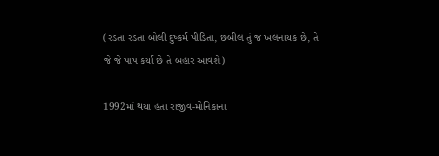(રડતા રડતા બોલી દુષ્કર્મ પીડિતા, છબીલ તું જ ખલનાયક છે, તે જે જે પાપ કર્યા છે તે બહાર આવશે)

1992માં થયા હતા રાજીવ-મોનિકાના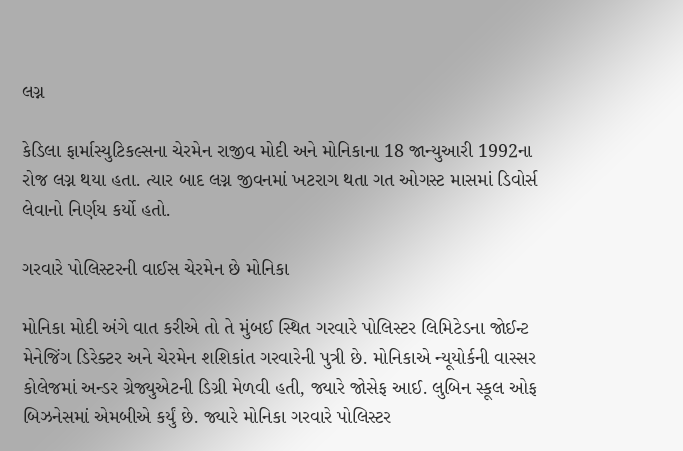લગ્ન

કેડિલા ફાર્માસ્યુટિકલ્સના ચેરમેન રાજીવ મોદી અને મોનિકાના 18 જાન્યુઆરી 1992ના રોજ લગ્ન થયા હતા. ત્યાર બાદ લગ્ન જીવનમાં ખટરાગ થતા ગત ઓગસ્ટ માસમાં ડિવોર્સ લેવાનો નિર્ણય કર્યો હતો.

ગરવારે પોલિસ્ટરની વાઈસ ચેરમેન છે મોનિકા

મોનિકા મોદી અંગે વાત કરીએ તો તે મુંબઈ સ્થિત ગરવારે પોલિસ્ટર લિમિટેડના જોઈન્ટ મેનેજિંગ ડિરેક્ટર અને ચેરમેન શશિકાંત ગરવારેની પુત્રી છે. મોનિકાએ ન્યૂયોર્કની વાસ્સર કોલેજમાં અન્ડર ગ્રેજ્યુએટની ડિગ્રી મેળવી હતી, જ્યારે જોસેફ આઈ. લુબિન સ્કૂલ ઓફ બિઝનેસમાં એમબીએ કર્યું છે. જ્યારે મોનિકા ગરવારે પોલિસ્ટર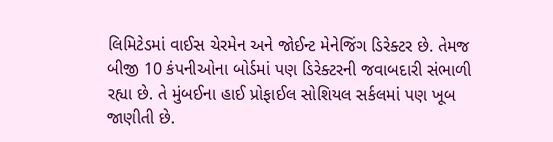લિમિટેડમાં વાઈસ ચેરમેન અને જોઈન્ટ મેનેજિંગ ડિરેક્ટર છે. તેમજ બીજી 10 કંપનીઓના બોર્ડમાં પણ ડિરેક્ટરની જવાબદારી સંભાળી રહ્યા છે. તે મુંબઈના હાઈ પ્રોફાઈલ સોશિયલ સર્કલમાં પણ ખૂબ જાણીતી છે.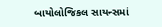બાયોલોજિકલ સાયન્સમાં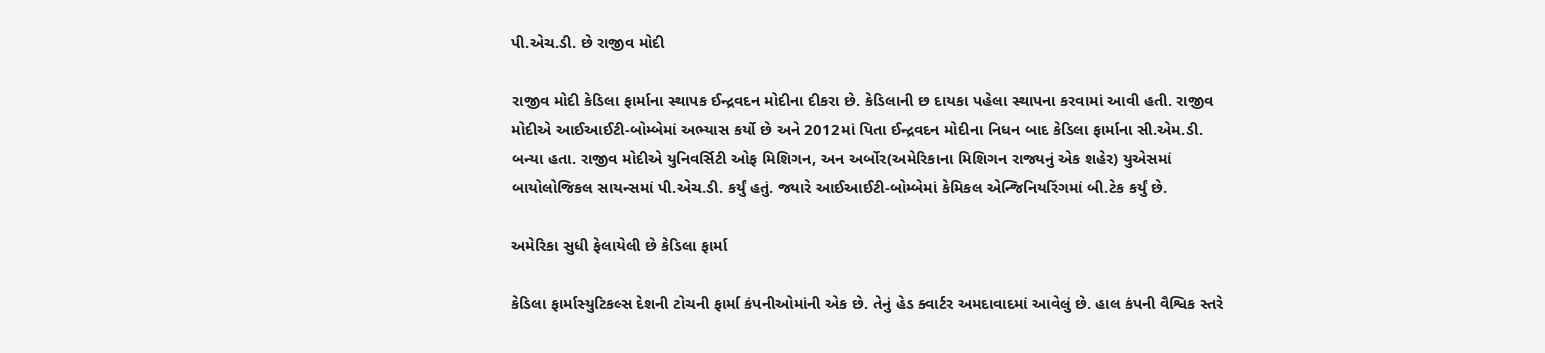પી.એચ.ડી. છે રાજીવ મોદી

રાજીવ મોદી કેડિલા ફાર્માના સ્થાપક ઈન્દ્રવદન મોદીના દીકરા છે. કેડિલાની છ દાયકા પહેલા સ્થાપના કરવામાં આવી હતી. રાજીવ મોદીએ આઈઆઈટી-બોમ્બેમાં અભ્યાસ કર્યો છે અને 2012માં પિતા ઈન્દ્રવદન મોદીના નિધન બાદ કેડિલા ફાર્માના સી.એમ.ડી. બન્યા હતા. રાજીવ મોદીએ યુનિવર્સિટી ઓફ મિશિગન, અન અર્બોર(અમેરિકાના મિશિગન રાજ્યનું એક શહેર) યુએસમાં બાયોલોજિકલ સાયન્સમાં પી.એચ.ડી. કર્યું હતું. જ્યારે આઈઆઈટી-બોમ્બેમાં કેમિકલ એન્જિનિયરિંગમાં બી.ટેક કર્યું છે.

અમેરિકા સુધી ફેલાયેલી છે કેડિલા ફાર્મા

કેડિલા ફાર્માસ્યુટિકલ્સ દેશની ટોચની ફાર્મા કંપનીઓમાંની એક છે. તેનું હેડ ક્વાર્ટર અમદાવાદમાં આવેલું છે. હાલ કંપની વૈશ્વિક સ્તરે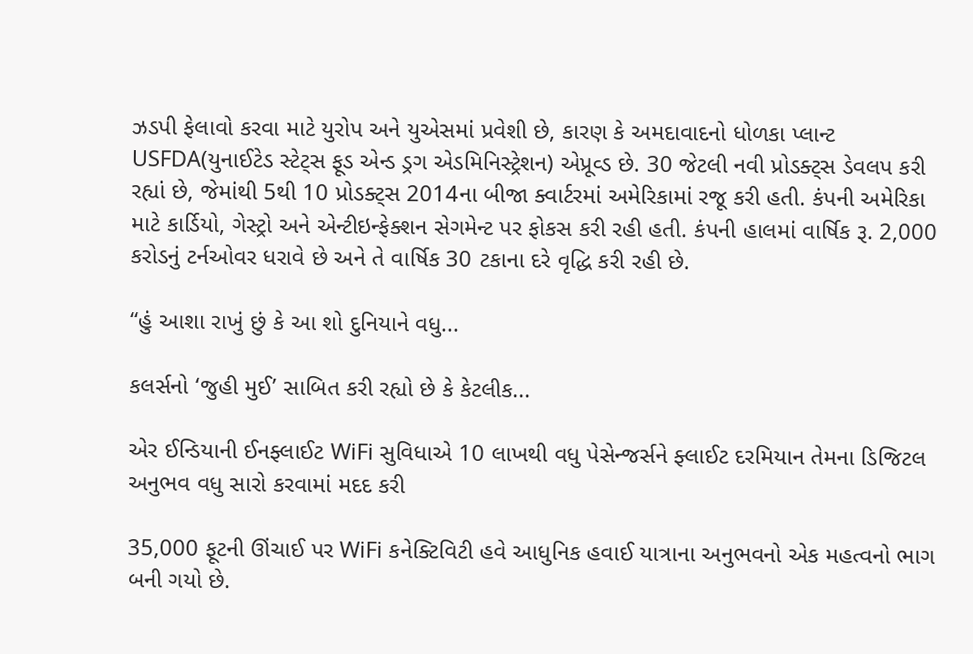ઝડપી ફેલાવો કરવા માટે યુરોપ અને યુએસમાં પ્રવેશી છે, કારણ કે અમદાવાદનો ધોળકા પ્લાન્ટ USFDA(યુનાઈટેડ સ્ટેટ્સ ફૂડ એન્ડ ડ્રગ એડમિનિસ્ટ્રેશન) એપ્રૂવ્ડ છે. 30 જેટલી નવી પ્રોડક્ટ્સ ડેવલપ કરી રહ્યાં છે, જેમાંથી 5થી 10 પ્રોડક્ટ્સ 2014ના બીજા ક્વાર્ટરમાં અમેરિકામાં રજૂ કરી હતી. કંપની અમેરિકા માટે કાર્ડિયો, ગેસ્ટ્રો અને એન્ટીઇન્ફેક્શન સેગમેન્ટ પર ફોકસ કરી રહી હતી. કંપની હાલમાં વાર્ષિક રૂ. 2,000 કરોડનું ટર્નઓવર ધરાવે છે અને તે વાર્ષિક 30 ટકાના દરે વૃદ્ધિ કરી રહી છે.

“હું આશા રાખું છું કે આ શો દુનિયાને વધુ...

કલર્સનો ‘જુહી મુઈ’ સાબિત કરી રહ્યો છે કે કેટલીક...

એર ઈન્ડિયાની ઈનફ્લાઈટ WiFi સુવિધાએ 10 લાખથી વધુ પેસેન્જર્સને ફ્લાઈટ દરમિયાન તેમના ડિજિટલ અનુભવ વધુ સારો કરવામાં મદદ કરી

35,000 ફૂટની ઊંચાઈ પર WiFi કનેક્ટિવિટી હવે આધુનિક હવાઈ યાત્રાના અનુભવનો એક મહત્વનો ભાગ બની ગયો છે.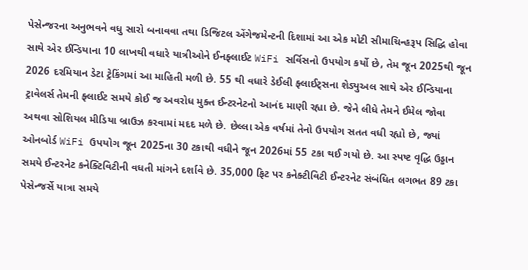પેસેન્જરના અનુભવને વધુ સારો બનાવવા તથા ડિજિટલ એંગેજમેન્ટની દિશામાં આ એક મોટી સીમાચિન્હરૂપ સિદ્ધિ હોવા સાથે એર ઈન્ડિયાના 10 લાખથી વધારે યાત્રીઓને ઈનફ્લાઈટ WiFi સર્વિસનો ઉપયોગ કર્યો છે, તેમ જૂન 2025થી જૂન 2026 દરમિયાન ડેટા ટ્રેકિંગમાં આ માહિતી મળી છે. 55 થી વધારે ડેઈલી ફ્લાઈટ્સના શેડ્યુઅલ સાથે એર ઈન્ડિયાના ટ્રાવેલર્સ તેમની ફ્લાઈટ સમયે કોઈ જ અવરોધ મુક્ત ઈન્ટરનેટનો આનંદ માણી રહ્યા છે. જેને લીધે તેમને ઈમેલ જોવા અથવા સોશિયલ મીડિયા બ્રાઉઝ કરવામાં મદદ મળે છે. છેલ્લા એક વર્ષમાં તેનો ઉપયોગ સતત વધી રહ્યો છે, જ્યાં ઓનબોર્ડ WiFi ઉપયોગ જૂન 2025ના 30 ટકાથી વધીને જૂન 2026માં 55 ટકા થઈ ગયો છે. આ સ્પષ્ટ વૃદ્ધિ ઉડ્ડાન સમયે ઈન્ટરનેટ કનેક્ટિવિટીની વધતી માંગને દર્શાવે છે. 35,000 ફિટ પર કનેક્ટીવિટી ઈન્ટરનેટ સંબંધિત લગભત 89 ટકા પેસેન્જર્સે યાત્રા સમયે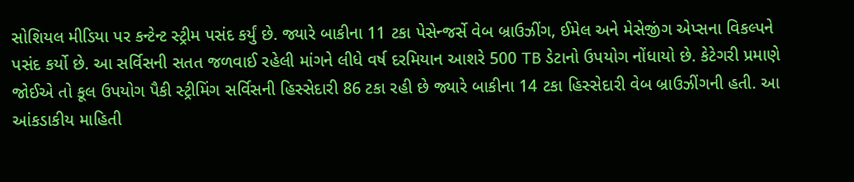સોશિયલ મીડિયા પર કન્ટેન્ટ સ્ટ્રીમ પસંદ કર્યું છે. જ્યારે બાકીના 11 ટકા પેસેન્જર્સે વેબ બ્રાઉઝીંગ, ઈમેલ અને મેસેજીંગ એપ્સના વિકલ્પને પસંદ કર્યો છે. આ સર્વિસની સતત જળવાઈ રહેલી માંગને લીધે વર્ષ દરમિયાન આશરે 500 TB ડેટાનો ઉપયોગ નોંધાયો છે. કેટેગરી પ્રમાણે જોઈએ તો કૂલ ઉપયોગ પૈકી સ્ટ્રીમિંગ સર્વિસની હિસ્સેદારી 86 ટકા રહી છે જ્યારે બાકીના 14 ટકા હિસ્સેદારી વેબ બ્રાઉઝીંગની હતી. આ આંકડાકીય માહિતી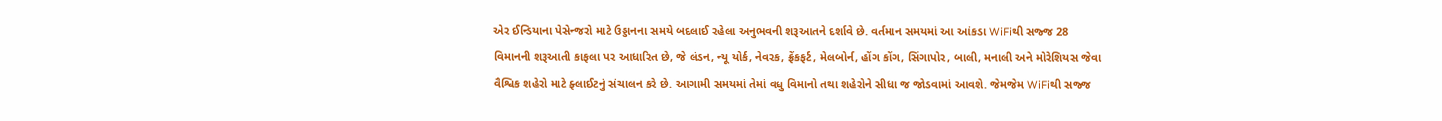એર ઈન્ડિયાના પેસેન્જરો માટે ઉડ્ડાનના સમયે બદલાઈ રહેલા અનુભવની શરૂઆતને દર્શાવે છે. વર્તમાન સમયમાં આ આંકડા WiFiથી સજ્જ 28 વિમાનની શરૂઆતી કાફલા પર આધારિત છે, જે લંડન, ન્યૂ યોર્ક, નેવરક, ફ્રેંકફર્ટ, મેલબોર્ન, હોંગ કોંગ, સિંગાપોર, બાલી, મનાલી અને મોરેશિયસ જેવા વૈશ્વિક શહેરો માટે ફ્લાઈટનું સંચાલન કરે છે. આગામી સમયમાં તેમાં વધુ વિમાનો તથા શહેરોને સીધા જ જોડવામાં આવશે. જેમજેમ WiFiથી સજ્જ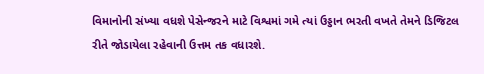વિમાનોની સંખ્યા વધશે પેસેન્જરને માટે વિશ્વમાં ગમે ત્યાં ઉડ્ડાન ભરતી વખતે તેમને ડિજિટલ રીતે જોડાયેલા રહેવાની ઉત્તમ તક વધારશે.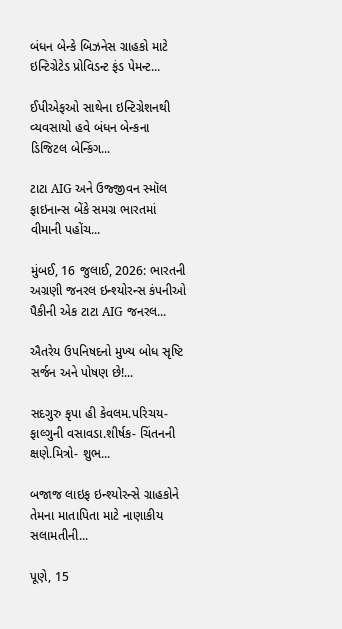બંધન બેન્કે બિઝનેસ ગ્રાહકો માટે ઇન્ટિગ્રેટેડ પ્રોવિડન્ટ ફંડ પેમન્ટ...

ઈપીએફઓ સાથેના ઇન્ટિગ્રેશનથી વ્યવસાયો હવે બંધન બેન્કના ડિજિટલ બેન્કિંગ...

ટાટા AIG અને ઉજ્જીવન સ્મૉલ ફાઇનાન્સ બેંકે સમગ્ર ભારતમાં વીમાની પહોંચ...

મુંબઈ, 16 જુલાઈ, 2026: ભારતની અગ્રણી જનરલ ઇન્શ્યોરન્સ કંપનીઓ પૈકીની એક ટાટા AIG જનરલ...

ઐતરેય ઉપનિષદનો મુખ્ય બોધ સૃષ્ટિ સર્જન અને પોષણ છે!...

સદગુરુ કૃપા હી કેવલમ.પરિચય- ફાલ્ગુની વસાવડા.શીર્ષક- ચિંતનની ક્ષણે.મિત્રો- શુભ...

બજાજ લાઇફ ઇન્શ્યોરન્સે ગ્રાહકોને તેમના માતાપિતા માટે નાણાકીય સલામતીની...

પૂણે, 15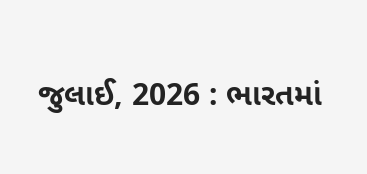જુલાઈ, 2026 : ભારતમાં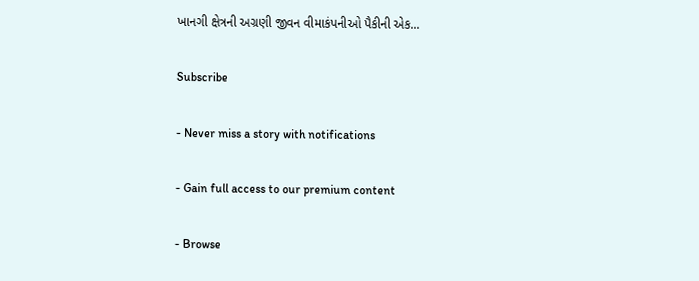ખાનગી ક્ષેત્રની અગ્રણી જીવન વીમાકંપનીઓ પૈકીની એક...

Subscribe

- Never miss a story with notifications

- Gain full access to our premium content

- Browse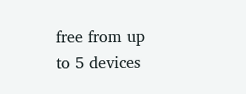free from up to 5 devices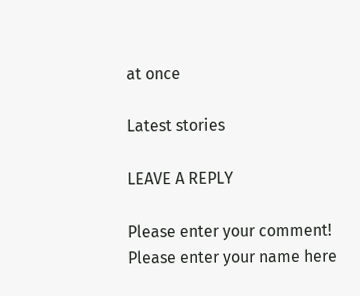at once

Latest stories

LEAVE A REPLY

Please enter your comment!
Please enter your name here